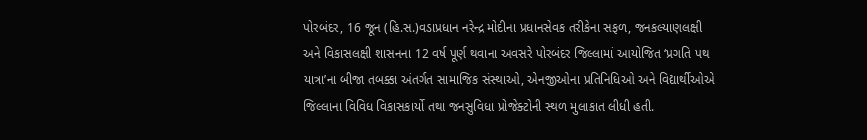પોરબંદર, 16 જૂન (હિ.સ.)વડાપ્રધાન નરેન્દ્ર મોદીના પ્રધાનસેવક તરીકેના સફળ, જનકલ્યાણલક્ષી અને વિકાસલક્ષી શાસનના 12 વર્ષ પૂર્ણ થવાના અવસરે પોરબંદર જિલ્લામાં આયોજિત ‘પ્રગતિ પથ યાત્રા’ના બીજા તબક્કા અંતર્ગત સામાજિક સંસ્થાઓ, એનજીઓના પ્રતિનિધિઓ અને વિદ્યાર્થીઓએ જિલ્લાના વિવિધ વિકાસકાર્યો તથા જનસુવિધા પ્રોજેક્ટોની સ્થળ મુલાકાત લીધી હતી.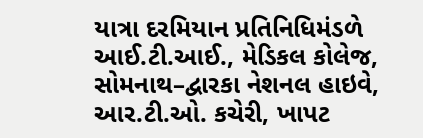યાત્રા દરમિયાન પ્રતિનિધિમંડળે આઈ.ટી.આઈ., મેડિકલ કોલેજ, સોમનાથ–દ્વારકા નેશનલ હાઇવે, આર.ટી.ઓ. કચેરી, ખાપટ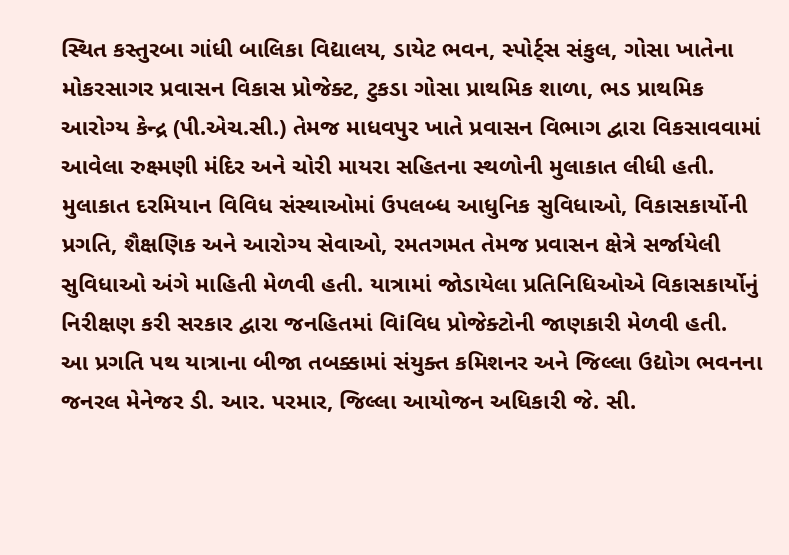સ્થિત કસ્તુરબા ગાંધી બાલિકા વિદ્યાલય, ડાયેટ ભવન, સ્પોર્ટ્સ સંકુલ, ગોસા ખાતેના મોકરસાગર પ્રવાસન વિકાસ પ્રોજેક્ટ, ટુકડા ગોસા પ્રાથમિક શાળા, ભડ પ્રાથમિક આરોગ્ય કેન્દ્ર (પી.એચ.સી.) તેમજ માધવપુર ખાતે પ્રવાસન વિભાગ દ્વારા વિકસાવવામાં આવેલા રુક્ષ્મણી મંદિર અને ચોરી માયરા સહિતના સ્થળોની મુલાકાત લીધી હતી.
મુલાકાત દરમિયાન વિવિધ સંસ્થાઓમાં ઉપલબ્ધ આધુનિક સુવિધાઓ, વિકાસકાર્યોની પ્રગતિ, શૈક્ષણિક અને આરોગ્ય સેવાઓ, રમતગમત તેમજ પ્રવાસન ક્ષેત્રે સર્જાયેલી સુવિધાઓ અંગે માહિતી મેળવી હતી. યાત્રામાં જોડાયેલા પ્રતિનિધિઓએ વિકાસકાર્યોનું નિરીક્ષણ કરી સરકાર દ્વારા જનહિતમાં વિiવિધ પ્રોજેક્ટોની જાણકારી મેળવી હતી.
આ પ્રગતિ પથ યાત્રાના બીજા તબક્કામાં સંયુક્ત કમિશનર અને જિલ્લા ઉદ્યોગ ભવનના જનરલ મેનેજર ડી. આર. પરમાર, જિલ્લા આયોજન અધિકારી જે. સી.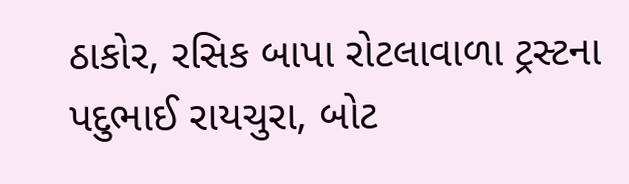ઠાકોર, રસિક બાપા રોટલાવાળા ટ્રસ્ટના પદુભાઈ રાયચુરા, બોટ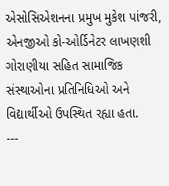એસોસિએશનના પ્રમુખ મુકેશ પાંજરી, એનજીઓ કો-ઓર્ડિનેટર લાખણશી ગોરાણીયા સહિત સામાજિક સંસ્થાઓના પ્રતિનિધિઓ અને વિદ્યાર્થીઓ ઉપસ્થિત રહ્યા હતા.
---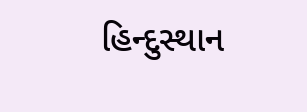હિન્દુસ્થાન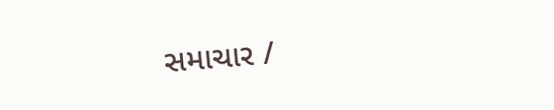સમાચાર /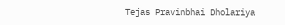Tejas Pravinbhai Dholariya